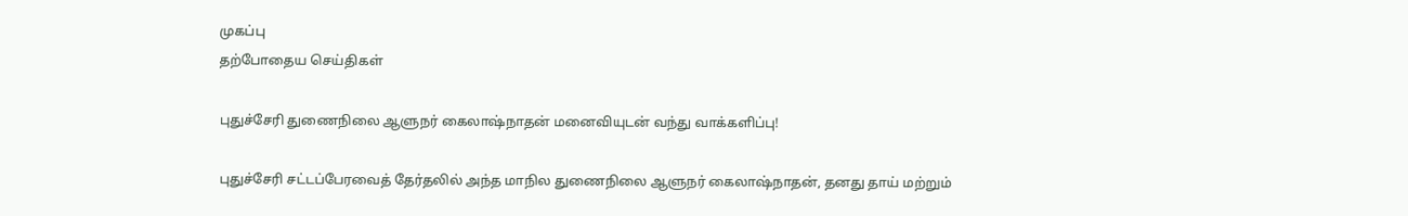முகப்பு
தற்போதைய செய்திகள்

புதுச்சேரி துணைநிலை ஆளுநர் கைலாஷ்நாதன் மனைவியுடன் வந்து வாக்களிப்பு!

புதுச்சேரி சட்டப்பேரவைத் தேர்தலில் அந்த மாநில துணைநிலை ஆளுநர் கைலாஷ்நாதன், தனது தாய் மற்றும்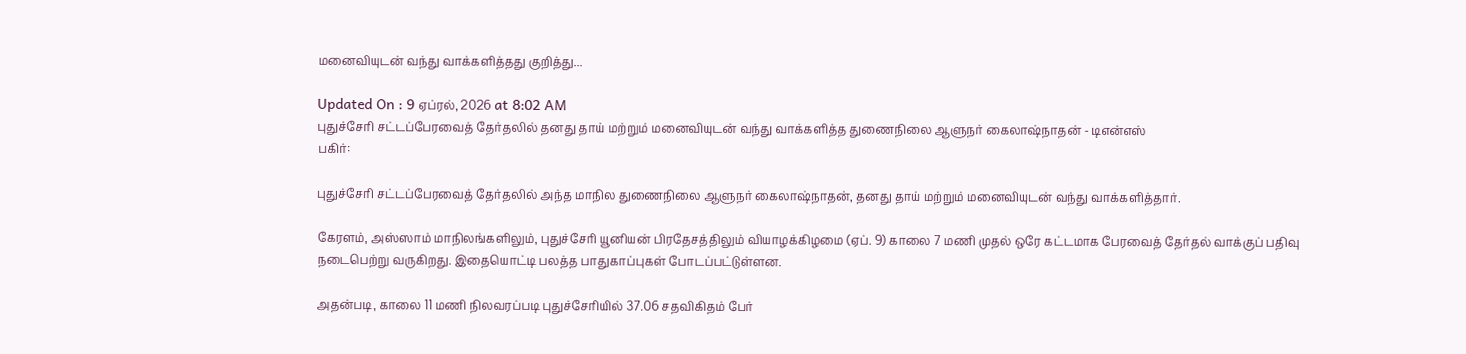மனைவியுடன் வந்து வாக்களித்தது குறித்து...

Updated On : 9 ஏப்ரல், 2026 at 8:02 AM
புதுச்சேரி சட்டப்பேரவைத் தேர்தலில் தனது தாய் மற்றும் மனைவியுடன் வந்து வாக்களித்த துணைநிலை ஆளுநர் கைலாஷ்நாதன் - டிஎன்எஸ்
பகிர்:

புதுச்சேரி சட்டப்பேரவைத் தேர்தலில் அந்த மாநில துணைநிலை ஆளுநர் கைலாஷ்நாதன், தனது தாய் மற்றும் மனைவியுடன் வந்து வாக்களித்தார்.

கேரளம், அஸ்ஸாம் மாநிலங்களிலும், புதுச்சேரி யூனியன் பிரதேசத்திலும் வியாழக்கிழமை (ஏப். 9) காலை 7 மணி முதல் ஒரே கட்டமாக பேரவைத் தேர்தல் வாக்குப் பதிவு நடைபெற்று வருகிறது. இதையொட்டி பலத்த பாதுகாப்புகள் போடப்பட்டுள்ளன.

அதன்படி, காலை 11 மணி நிலவரப்படி புதுச்சேரியில் 37.06 சதவிகிதம் பேர்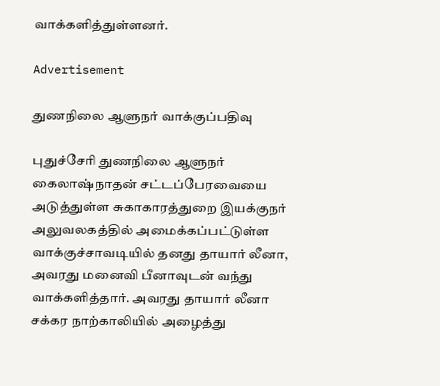வாக்களித்துள்ளனர்.

Advertisement

துணநிலை ஆளுநர் வாக்குப்பதிவு

புதுச்சேரி துணநிலை ஆளுநர் கைலாஷ்நாதன் சட்டப்பேரவையை அடுத்துள்ள சுகாகாரத்துறை இயக்குநர் அலுவலகத்தில் அமைக்கப்பட்டுள்ள வாக்குச்சாவடியில் தனது தாயார் லீனா, அவரது மனைவி பீனாவுடன் வந்து வாக்களித்தார். அவரது தாயார் லீனா சக்கர நாற்காலியில் அழைத்து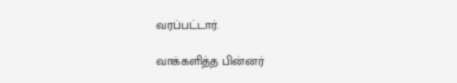வரப்பட்டார்.

வாக்களித்த பின்னர்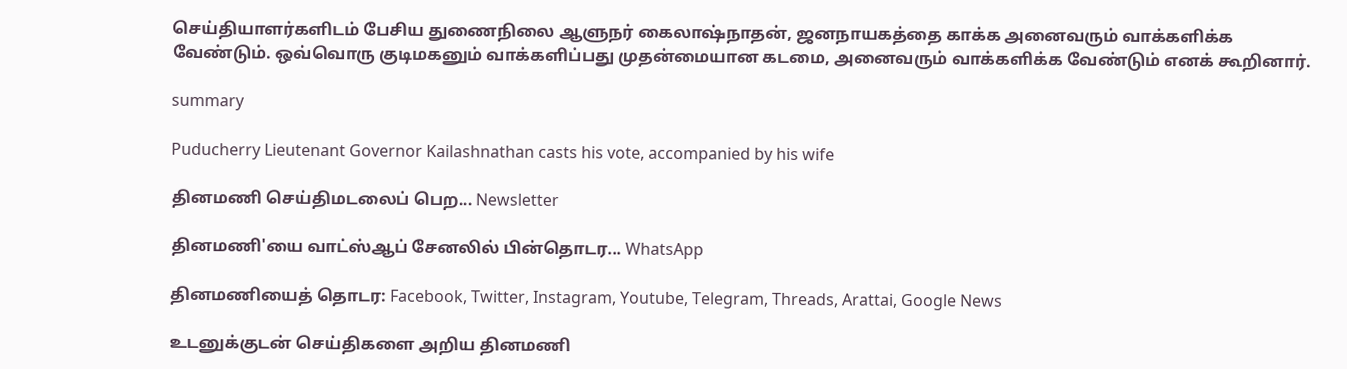செய்தியாளர்களிடம் பேசிய துணைநிலை ஆளுநர் கைலாஷ்நாதன், ஜனநாயகத்தை காக்க அனைவரும் வாக்களிக்க வேண்டும். ஒவ்வொரு குடிமகனும் வாக்களிப்பது முதன்மையான கடமை, அனைவரும் வாக்களிக்க வேண்டும் எனக் கூறினார்.

summary

Puducherry Lieutenant Governor Kailashnathan casts his vote, accompanied by his wife

தினமணி செய்திமடலைப் பெற... Newsletter

தினமணி'யை வாட்ஸ்ஆப் சேனலில் பின்தொடர... WhatsApp

தினமணியைத் தொடர: Facebook, Twitter, Instagram, Youtube, Telegram, Threads, Arattai, Google News

உடனுக்குடன் செய்திகளை அறிய தினமணி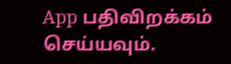App பதிவிறக்கம் செய்யவும்.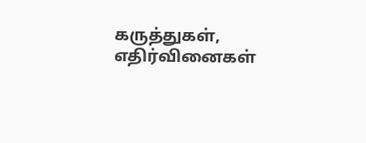கருத்துகள், எதிர்வினைகள்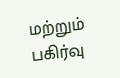மற்றும் பகிர்வு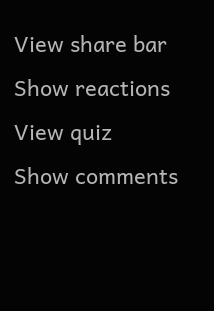View share bar
Show reactions
View quiz
Show comments